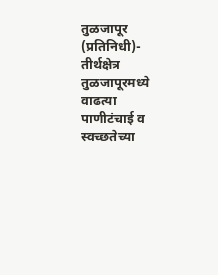तुळजापूर (प्रतिनिधी)- तीर्थक्षेत्र तुळजापूरमध्ये वाढत्या पाणीटंचाई व स्वच्छतेच्या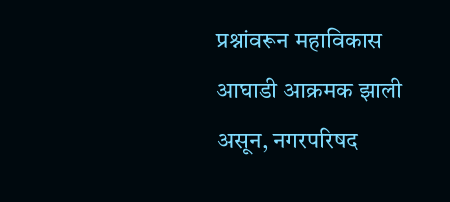प्रश्नांवरून महाविकास आघाडी आक्रमक झाली असून, नगरपरिषद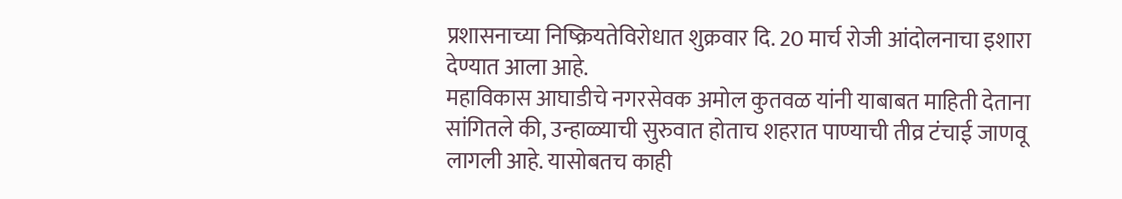प्रशासनाच्या निष्क्रियतेविरोधात शुक्रवार दि. 20 मार्च रोजी आंदोलनाचा इशारा देण्यात आला आहे.
महाविकास आघाडीचे नगरसेवक अमोल कुतवळ यांनी याबाबत माहिती देताना सांगितले की, उन्हाळ्याची सुरुवात होताच शहरात पाण्याची तीव्र टंचाई जाणवू लागली आहे. यासोबतच काही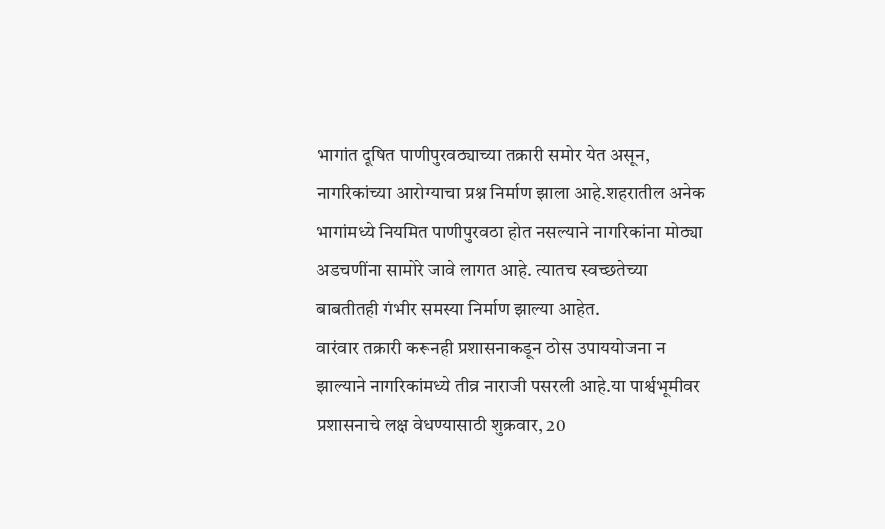भागांत दूषित पाणीपुरवठ्याच्या तक्रारी समोर येत असून, नागरिकांच्या आरोग्याचा प्रश्न निर्माण झाला आहे.शहरातील अनेक भागांमध्ये नियमित पाणीपुरवठा होत नसल्याने नागरिकांना मोठ्या अडचणींना सामोरे जावे लागत आहे. त्यातच स्वच्छतेच्या बाबतीतही गंभीर समस्या निर्माण झाल्या आहेत.
वारंवार तक्रारी करूनही प्रशासनाकडून ठोस उपाययोजना न झाल्याने नागरिकांमध्ये तीव्र नाराजी पसरली आहे.या पार्श्वभूमीवर प्रशासनाचे लक्ष वेधण्यासाठी शुक्रवार, 20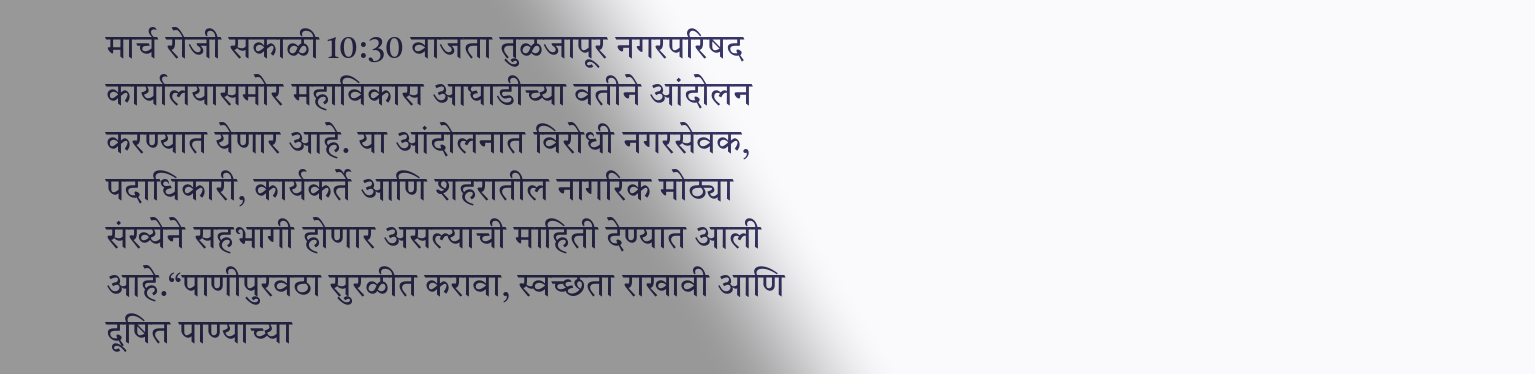मार्च रोजी सकाळी 10:30 वाजता तुळजापूर नगरपरिषद कार्यालयासमोर महाविकास आघाडीच्या वतीने आंदोलन करण्यात येणार आहे. या आंदोलनात विरोधी नगरसेवक, पदाधिकारी, कार्यकर्ते आणि शहरातील नागरिक मोठ्या संख्येने सहभागी होणार असल्याची माहिती देण्यात आली आहे.“पाणीपुरवठा सुरळीत करावा, स्वच्छता राखावी आणि दूषित पाण्याच्या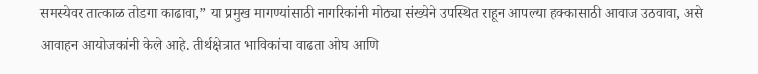समस्येवर तात्काळ तोडगा काढावा,” या प्रमुख मागण्यांसाठी नागरिकांनी मोठ्या संख्येने उपस्थित राहून आपल्या हक्कासाठी आवाज उठवावा, असे आवाहन आयोजकांनी केले आहे. तीर्थक्षेत्रात भाविकांचा वाढता ओघ आणि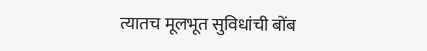त्यातच मूलभूत सुविधांची बोंब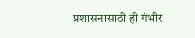प्रशासनासाठी ही गंभीर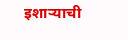इशाऱ्याची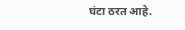घंटा ठरत आहे.